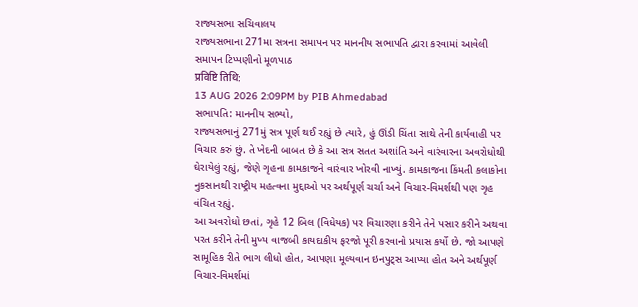રાજ્યસભા સચિવાલય
રાજ્યસભાના 271મા સત્રના સમાપન પર માનનીય સભાપતિ દ્વારા કરવામાં આવેલી સમાપન ટિપ્પણીનો મૂળપાઠ
प्रविष्टि तिथि:
13 AUG 2026 2:09PM by PIB Ahmedabad
સભાપતિ: માનનીય સભ્યો,
રાજ્યસભાનું 271મું સત્ર પૂર્ણ થઈ રહ્યું છે ત્યારે, હું ઊંડી ચિંતા સાથે તેની કાર્યવાહી પર વિચાર કરું છું. તે ખેદની બાબત છે કે આ સત્ર સતત અશાંતિ અને વારંવારના અવરોધોથી ઘેરાયેલું રહ્યું, જેણે ગૃહના કામકાજને વારંવાર ખોરવી નાખ્યું. કામકાજના કિંમતી કલાકોના નુકસાનથી રાષ્ટ્રીય મહત્વના મુદ્દાઓ પર અર્થપૂર્ણ ચર્ચા અને વિચાર-વિમર્શથી પણ ગૃહ વંચિત રહ્યું.
આ અવરોધો છતાં, ગૃહે 12 બિલ (વિધેયક) પર વિચારણા કરીને તેને પસાર કરીને અથવા પરત કરીને તેની મુખ્ય વાજબી કાયદાકીય ફરજો પૂરી કરવાનો પ્રયાસ કર્યો છે. જો આપણે સામૂહિક રીતે ભાગ લીધો હોત, આપણા મૂલ્યવાન ઇનપુટ્સ આપ્યા હોત અને અર્થપૂર્ણ વિચાર-વિમર્શમાં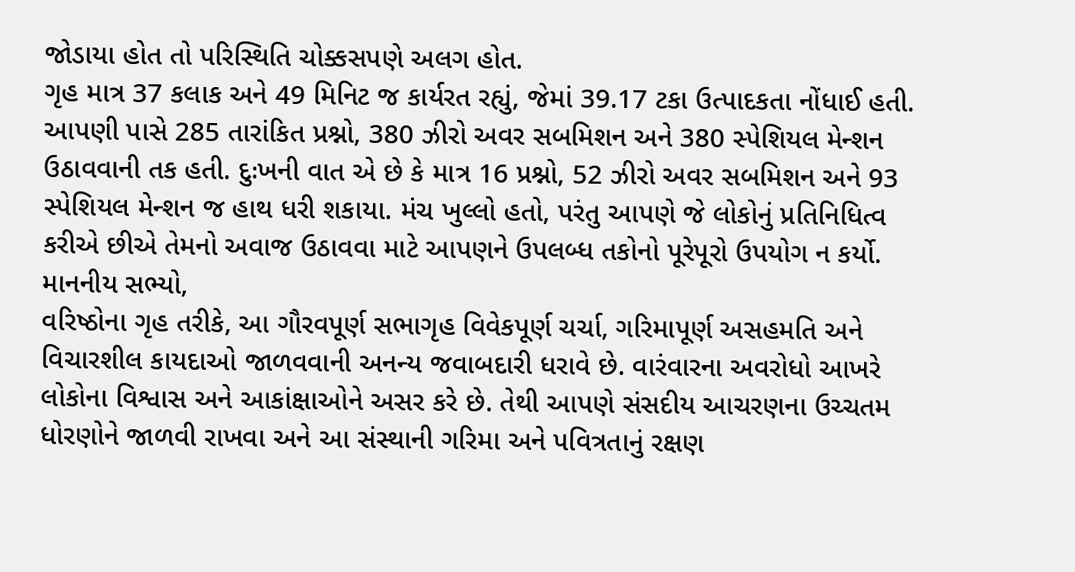જોડાયા હોત તો પરિસ્થિતિ ચોક્કસપણે અલગ હોત.
ગૃહ માત્ર 37 કલાક અને 49 મિનિટ જ કાર્યરત રહ્યું, જેમાં 39.17 ટકા ઉત્પાદકતા નોંધાઈ હતી. આપણી પાસે 285 તારાંકિત પ્રશ્નો, 380 ઝીરો અવર સબમિશન અને 380 સ્પેશિયલ મેન્શન ઉઠાવવાની તક હતી. દુઃખની વાત એ છે કે માત્ર 16 પ્રશ્નો, 52 ઝીરો અવર સબમિશન અને 93 સ્પેશિયલ મેન્શન જ હાથ ધરી શકાયા. મંચ ખુલ્લો હતો, પરંતુ આપણે જે લોકોનું પ્રતિનિધિત્વ કરીએ છીએ તેમનો અવાજ ઉઠાવવા માટે આપણને ઉપલબ્ધ તકોનો પૂરેપૂરો ઉપયોગ ન કર્યો.
માનનીય સભ્યો,
વરિષ્ઠોના ગૃહ તરીકે, આ ગૌરવપૂર્ણ સભાગૃહ વિવેકપૂર્ણ ચર્ચા, ગરિમાપૂર્ણ અસહમતિ અને વિચારશીલ કાયદાઓ જાળવવાની અનન્ય જવાબદારી ધરાવે છે. વારંવારના અવરોધો આખરે લોકોના વિશ્વાસ અને આકાંક્ષાઓને અસર કરે છે. તેથી આપણે સંસદીય આચરણના ઉચ્ચતમ ધોરણોને જાળવી રાખવા અને આ સંસ્થાની ગરિમા અને પવિત્રતાનું રક્ષણ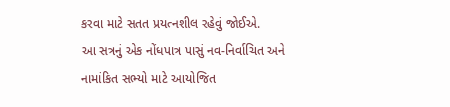કરવા માટે સતત પ્રયત્નશીલ રહેવું જોઈએ.
આ સત્રનું એક નોંધપાત્ર પાસું નવ-નિર્વાચિત અને નામાંકિત સભ્યો માટે આયોજિત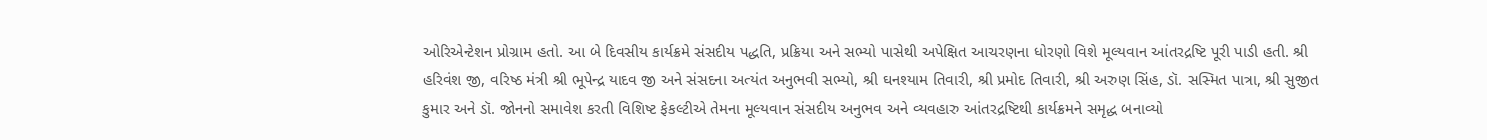ઓરિએન્ટેશન પ્રોગ્રામ હતો. આ બે દિવસીય કાર્યક્રમે સંસદીય પદ્ધતિ, પ્રક્રિયા અને સભ્યો પાસેથી અપેક્ષિત આચરણના ધોરણો વિશે મૂલ્યવાન આંતરદ્રષ્ટિ પૂરી પાડી હતી. શ્રી હરિવંશ જી, વરિષ્ઠ મંત્રી શ્રી ભૂપેન્દ્ર યાદવ જી અને સંસદના અત્યંત અનુભવી સભ્યો, શ્રી ઘનશ્યામ તિવારી, શ્રી પ્રમોદ તિવારી, શ્રી અરુણ સિંહ, ડૉ. સસ્મિત પાત્રા, શ્રી સુજીત કુમાર અને ડૉ. જોનનો સમાવેશ કરતી વિશિષ્ટ ફેકલ્ટીએ તેમના મૂલ્યવાન સંસદીય અનુભવ અને વ્યવહારુ આંતરદ્રષ્ટિથી કાર્યક્રમને સમૃદ્ધ બનાવ્યો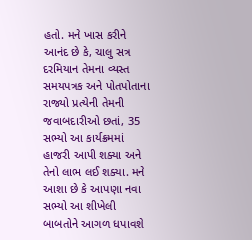હતો. મને ખાસ કરીને આનંદ છે કે, ચાલુ સત્ર દરમિયાન તેમના વ્યસ્ત સમયપત્રક અને પોતપોતાના રાજ્યો પ્રત્યેની તેમની જવાબદારીઓ છતાં, 35 સભ્યો આ કાર્યક્રમમાં હાજરી આપી શક્યા અને તેનો લાભ લઈ શક્યા. મને આશા છે કે આપણા નવા સભ્યો આ શીખેલી બાબતોને આગળ ધપાવશે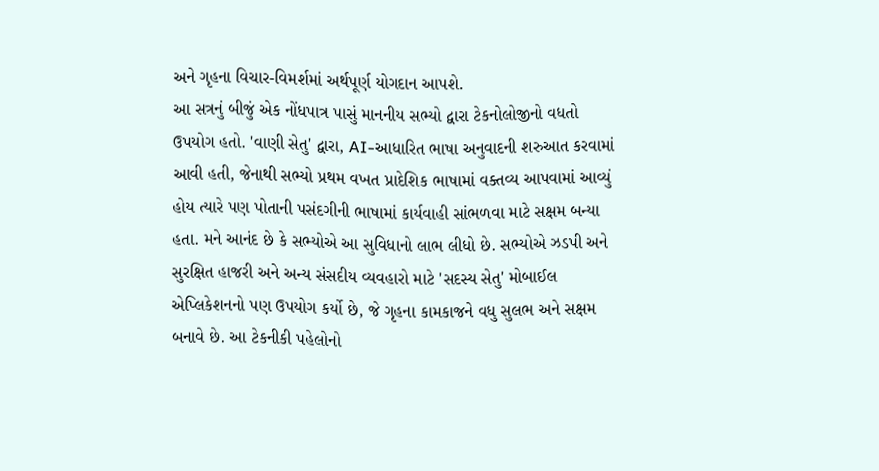અને ગૃહના વિચાર-વિમર્શમાં અર્થપૂર્ણ યોગદાન આપશે.
આ સત્રનું બીજું એક નોંધપાત્ર પાસું માનનીય સભ્યો દ્વારા ટેકનોલોજીનો વધતો ઉપયોગ હતો. 'વાણી સેતુ' દ્વારા, AI-આધારિત ભાષા અનુવાદની શરુઆત કરવામાં આવી હતી, જેનાથી સભ્યો પ્રથમ વખત પ્રાદેશિક ભાષામાં વક્તવ્ય આપવામાં આવ્યું હોય ત્યારે પણ પોતાની પસંદગીની ભાષામાં કાર્યવાહી સાંભળવા માટે સક્ષમ બન્યા હતા. મને આનંદ છે કે સભ્યોએ આ સુવિધાનો લાભ લીધો છે. સભ્યોએ ઝડપી અને સુરક્ષિત હાજરી અને અન્ય સંસદીય વ્યવહારો માટે 'સદસ્ય સેતુ' મોબાઈલ એપ્લિકેશનનો પણ ઉપયોગ કર્યો છે, જે ગૃહના કામકાજને વધુ સુલભ અને સક્ષમ બનાવે છે. આ ટેકનીકી પહેલોનો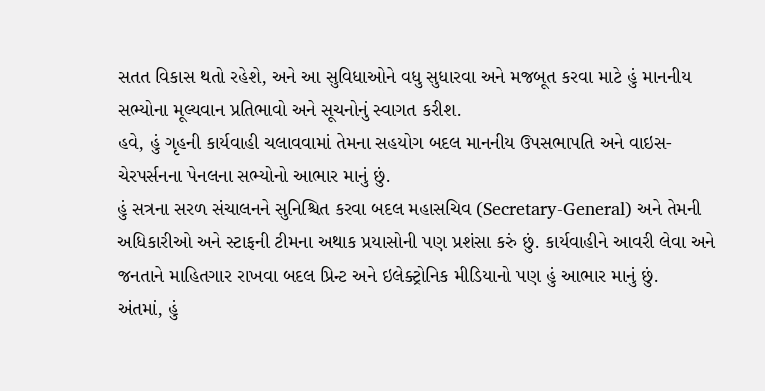સતત વિકાસ થતો રહેશે, અને આ સુવિધાઓને વધુ સુધારવા અને મજબૂત કરવા માટે હું માનનીય સભ્યોના મૂલ્યવાન પ્રતિભાવો અને સૂચનોનું સ્વાગત કરીશ.
હવે, હું ગૃહની કાર્યવાહી ચલાવવામાં તેમના સહયોગ બદલ માનનીય ઉપસભાપતિ અને વાઇસ-ચેરપર્સનના પેનલના સભ્યોનો આભાર માનું છું.
હું સત્રના સરળ સંચાલનને સુનિશ્ચિત કરવા બદલ મહાસચિવ (Secretary-General) અને તેમની અધિકારીઓ અને સ્ટાફની ટીમના અથાક પ્રયાસોની પણ પ્રશંસા કરું છું. કાર્યવાહીને આવરી લેવા અને જનતાને માહિતગાર રાખવા બદલ પ્રિન્ટ અને ઇલેક્ટ્રોનિક મીડિયાનો પણ હું આભાર માનું છું.
અંતમાં, હું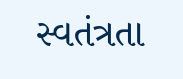સ્વતંત્રતા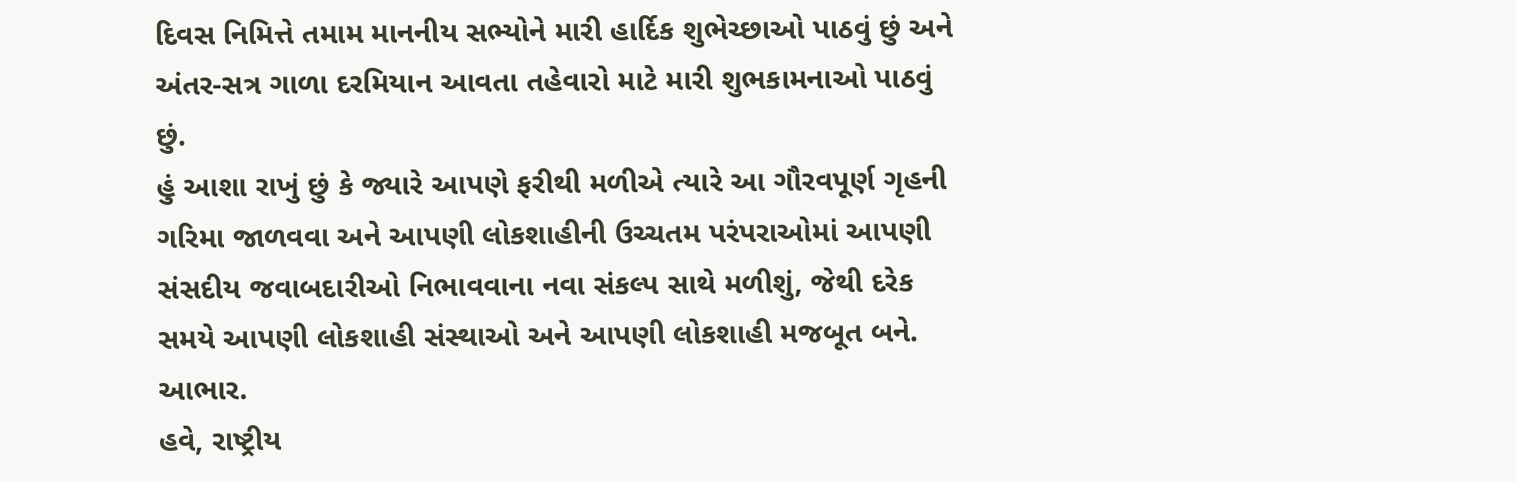દિવસ નિમિત્તે તમામ માનનીય સભ્યોને મારી હાર્દિક શુભેચ્છાઓ પાઠવું છું અને અંતર-સત્ર ગાળા દરમિયાન આવતા તહેવારો માટે મારી શુભકામનાઓ પાઠવું છું.
હું આશા રાખું છું કે જ્યારે આપણે ફરીથી મળીએ ત્યારે આ ગૌરવપૂર્ણ ગૃહની ગરિમા જાળવવા અને આપણી લોકશાહીની ઉચ્ચતમ પરંપરાઓમાં આપણી સંસદીય જવાબદારીઓ નિભાવવાના નવા સંકલ્પ સાથે મળીશું, જેથી દરેક સમયે આપણી લોકશાહી સંસ્થાઓ અને આપણી લોકશાહી મજબૂત બને.
આભાર.
હવે, રાષ્ટ્રીય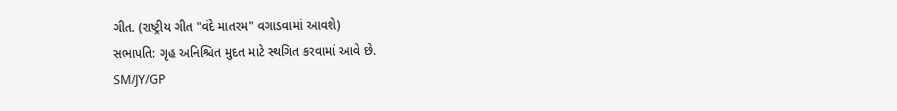ગીત. (રાષ્ટ્રીય ગીત "વંદે માતરમ" વગાડવામાં આવશે)
સભાપતિ: ગૃહ અનિશ્ચિત મુદત માટે સ્થગિત કરવામાં આવે છે.
SM/JY/GP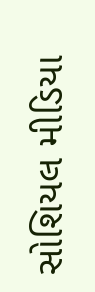સોશિયલ મીડિયા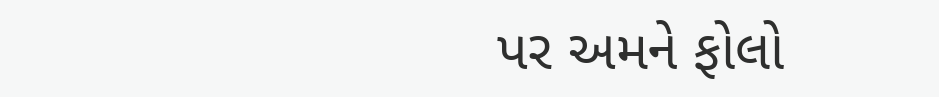પર અમને ફોલો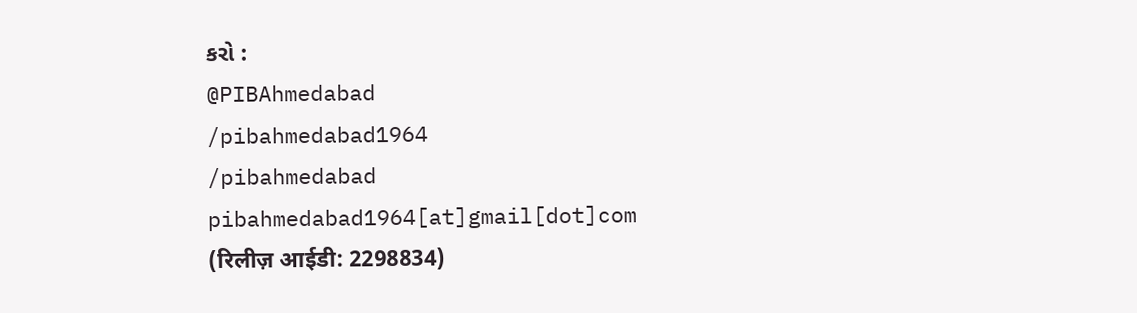કરો :
@PIBAhmedabad
/pibahmedabad1964
/pibahmedabad
pibahmedabad1964[at]gmail[dot]com
(रिलीज़ आईडी: 2298834)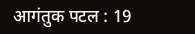आगंतुक पटल : 19